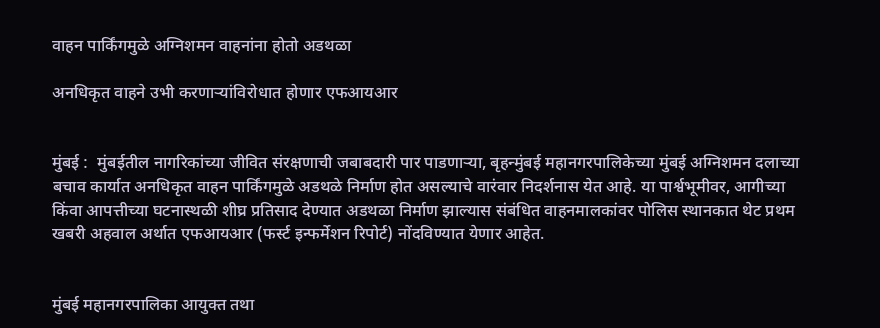वाहन पार्किंगमुळे अग्निशमन वाहनांना होतो अडथळा

अनधिकृत वाहने उभी करणाऱ्यांविरोधात होणार एफआयआर


मुंबई :  मुंबईतील नागरिकांच्या जीवित संरक्षणाची जबाबदारी पार पाडणाऱ्या, बृहन्मुंबई महानगरपालिकेच्या मुंबई अग्निशमन दलाच्या बचाव कार्यात अनधिकृत वाहन पार्किंगमुळे अडथळे निर्माण होत असल्याचे वारंवार निदर्शनास येत आहे. या पार्श्वभूमीवर, आगीच्या किंवा आपत्तीच्या घटनास्थळी शीघ्र प्रतिसाद देण्यात अडथळा निर्माण झाल्यास संबंधित वाहनमालकांवर पोलिस स्थानकात थेट प्रथम खबरी अहवाल अर्थात एफआयआर (फर्स्ट इन्फर्मेशन रिपोर्ट) नोंदविण्यात येणार आहेत.


मुंबई महानगरपालिका आयुक्त तथा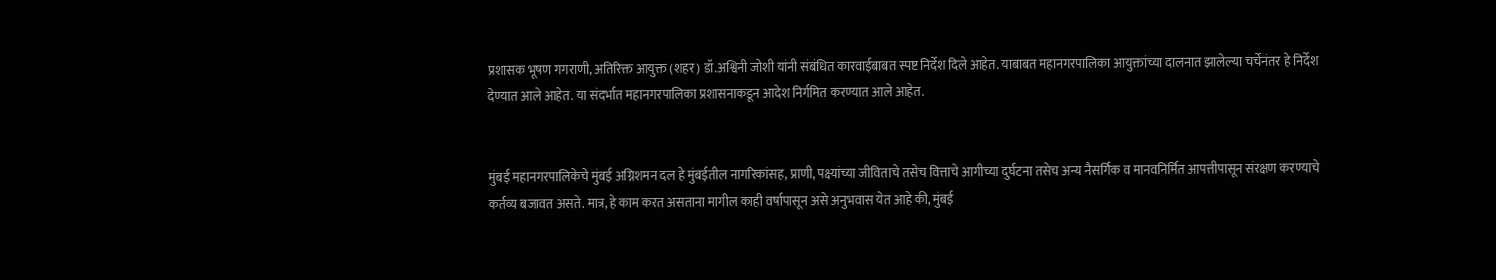प्रशासक भूषण गगराणी, अतिरिक्त आयुक्त (शहर) डॉ.अश्विनी जोशी यांनी संबंधित कारवाईबाबत स्पष्ट निर्देश दिले आहेत. याबाबत महानगरपालिका आयुक्तांच्या दालनात झालेल्या चर्चेनंतर हे निर्देश देण्यात आले आहेत. या संदर्भात महानगरपालिका प्रशासनाकडून आदेश निर्गमित करण्यात आले आहेत.


मुंबई महानगरपालिकेचे मुंबई अग्निशमन दल हे मुंबईतील नागरिकांसह, प्राणी, पक्ष्यांच्या जीविताचे तसेच वित्ताचे आगीच्या दुर्घटना तसेच अन्य नैसर्गिक व मानवनिर्मित आपत्तीपासून संरक्षण करण्याचे कर्तव्य बजावत असते. मात्र, हे काम करत असताना मागील काही वर्षापासून असे अनुभवास येत आहे की, मुंबई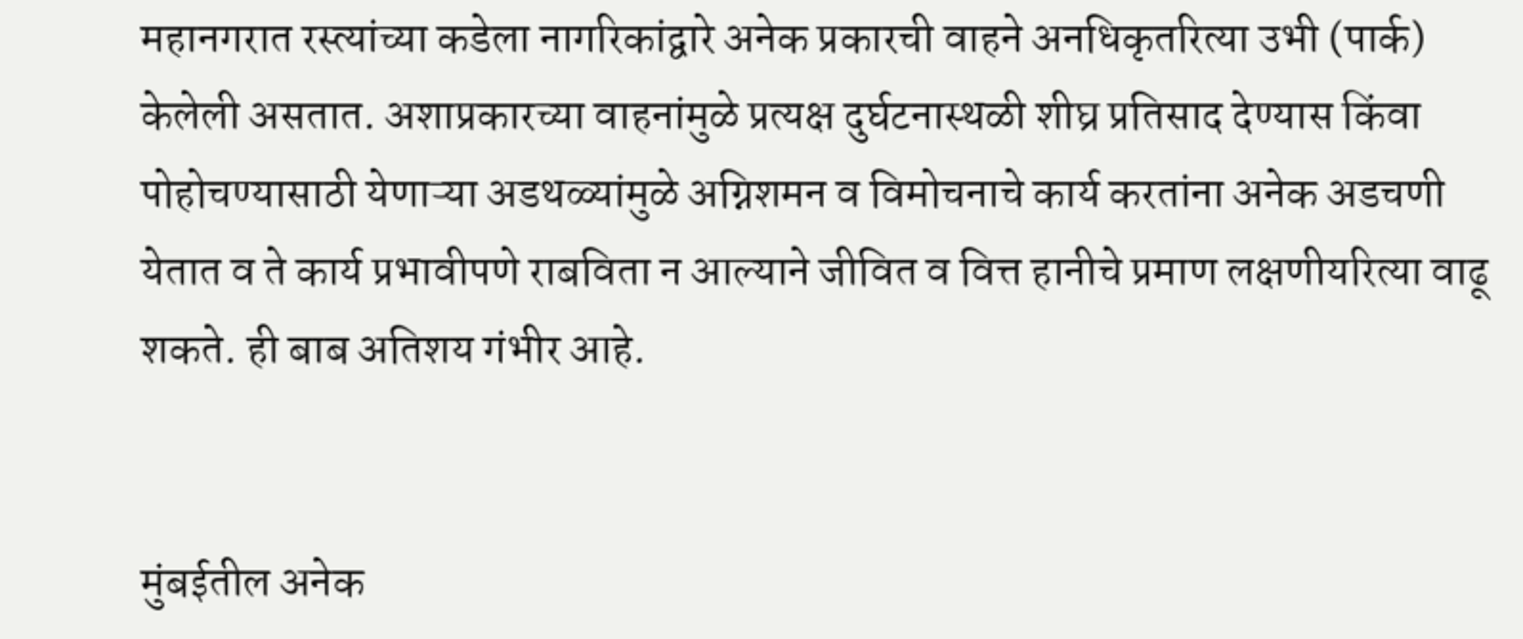महानगरात रस्त्यांच्या कडेला नागरिकांद्वारे अनेक प्रकारची वाहने अनधिकृतरित्या उभी (पार्क) केलेली असतात. अशाप्रकारच्या वाहनांमुळे प्रत्यक्ष दुर्घटनास्थळी शीघ्र प्रतिसाद देण्यास किंवा पोहोचण्यासाठी येणाऱ्या अडथळ्यांमुळे अग्निशमन व विमोचनाचे कार्य करतांना अनेक अडचणी येतात व ते कार्य प्रभावीपणे राबविता न आल्याने जीवित व वित्त हानीचे प्रमाण लक्षणीयरित्या वाढू शकते. ही बाब अतिशय गंभीर आहे.


मुंबईतील अनेक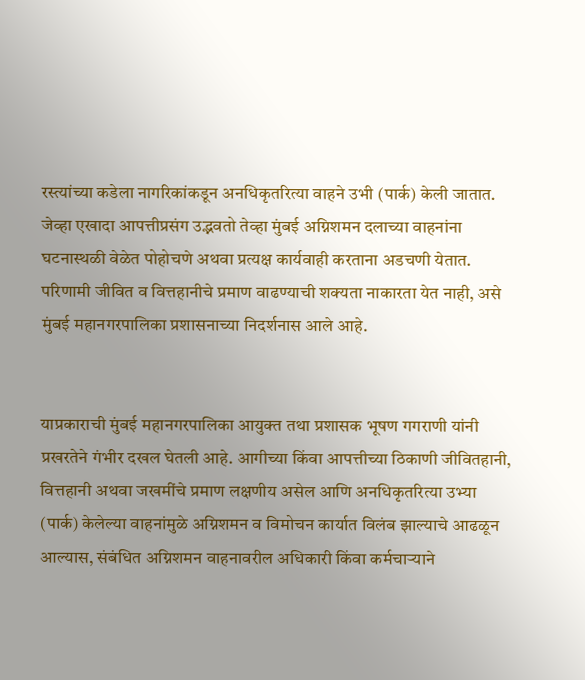रस्त्यांच्या कडेला नागरिकांकडून अनधिकृतरित्या वाहने उभी (पार्क) केली जातात. जेव्हा एखादा आपत्तीप्रसंग उद्भवतो तेव्हा मुंबई अग्निशमन दलाच्या वाहनांना घटनास्थळी वेळेत पोहोचणे अथवा प्रत्यक्ष कार्यवाही करताना अडचणी येतात. परिणामी जीवित व वित्तहानीचे प्रमाण वाढण्याची शक्यता नाकारता येत नाही, असे मुंबई महानगरपालिका प्रशासनाच्या निदर्शनास आले आहे.


याप्रकाराची मुंबई महानगरपालिका आयुक्त तथा प्रशासक भूषण गगराणी यांनी प्रखरतेने गंभीर दखल घेतली आहे. आगीच्या किंवा आपत्तीच्या ठिकाणी जीवितहानी, वित्तहानी अथवा जखमींचे प्रमाण लक्षणीय असेल आणि अनधिकृतरित्या उभ्या (पार्क) केलेल्या वाहनांमुळे अग्निशमन व विमोचन कार्यात विलंब झाल्याचे आढळून आल्यास, संबंधित अग्निशमन वाहनावरील अधिकारी किंवा कर्मचाऱ्याने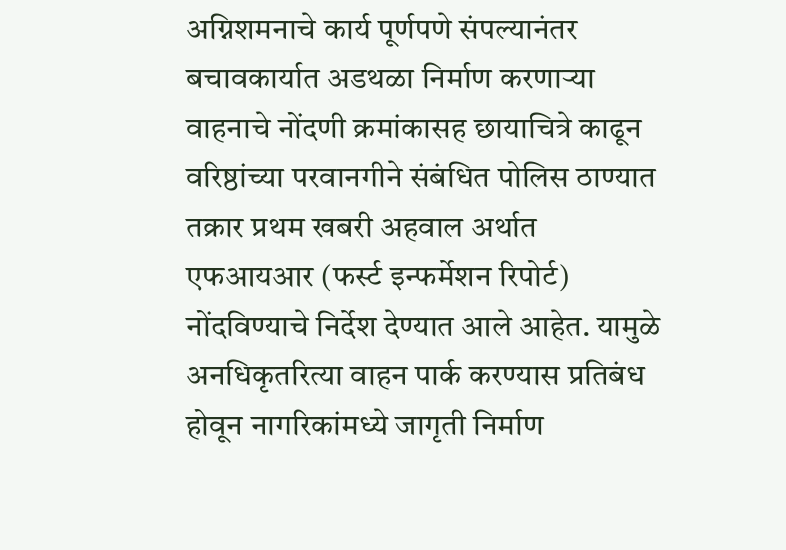अग्निशमनाचे कार्य पूर्णपणे संपल्यानंतर बचावकार्यात अडथळा निर्माण करणाऱ्या वाहनाचे नोंदणी क्रमांकासह छायाचित्रे काढून वरिष्ठांच्या परवानगीने संबंधित पोलिस ठाण्यात तक्रार प्रथम खबरी अहवाल अर्थात एफआयआर (फर्स्ट इन्फर्मेशन रिपोर्ट) नोंदविण्याचे निर्देश देण्यात आले आहेत. यामुळे अनधिकृतरित्या वाहन पार्क करण्यास प्रतिबंध होवून नागरिकांमध्ये जागृती निर्माण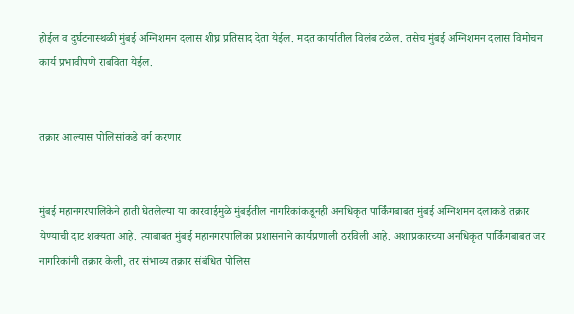होईल व दुर्घटनास्थळी मुंबई अग्निशमन दलास शीघ्र प्रतिसाद देता येईल. मदत कार्यातील विलंब टळेल. तसेच मुंबई अग्निशमन दलास विमोचन कार्य प्रभावीपणे राबविता येईल.


तक्रार आल्यास पोलिसांकडे वर्ग करणार


मुंबई महानगरपालिकेने हाती घेतलेल्या या कारवाईमुळे मुंबईतील नागरिकांकडूनही अनधिकृत पार्किंगबाबत मुंबई अग्निशमन दलाकडे तक्रार येण्याची दाट शक्यता आहे. त्याबाबत मुंबई महानगरपालिका प्रशासनाने कार्यप्रणाली ठरविली आहे. अशाप्रकारच्या अनधिकृत पार्किंगबाबत जर नागरिकांनी तक्रार केली, तर संभाव्य तक्रार संबंधित पोलिस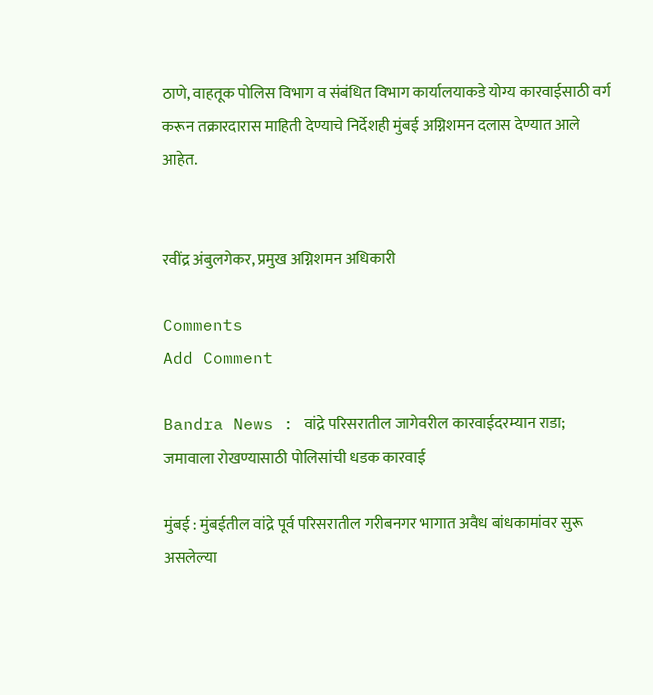ठाणे, वाहतूक पोलिस विभाग व संबंधित विभाग कार्यालयाकडे योग्य कारवाईसाठी वर्ग करून तक्रारदारास माहिती देण्याचे निर्देशही मुंबई अग्निशमन दलास देण्यात आले आहेत.


रवींद्र अंबुलगेकर, प्रमुख अग्निशमन अधिकारी

Comments
Add Comment

Bandra News : वांद्रे परिसरातील जागेवरील कारवाईदरम्यान राडा; जमावाला रोखण्यासाठी पोलिसांची धडक कारवाई

मुंबई : मुंबईतील वांद्रे पूर्व परिसरातील गरीबनगर भागात अवैध बांधकामांवर सुरू असलेल्या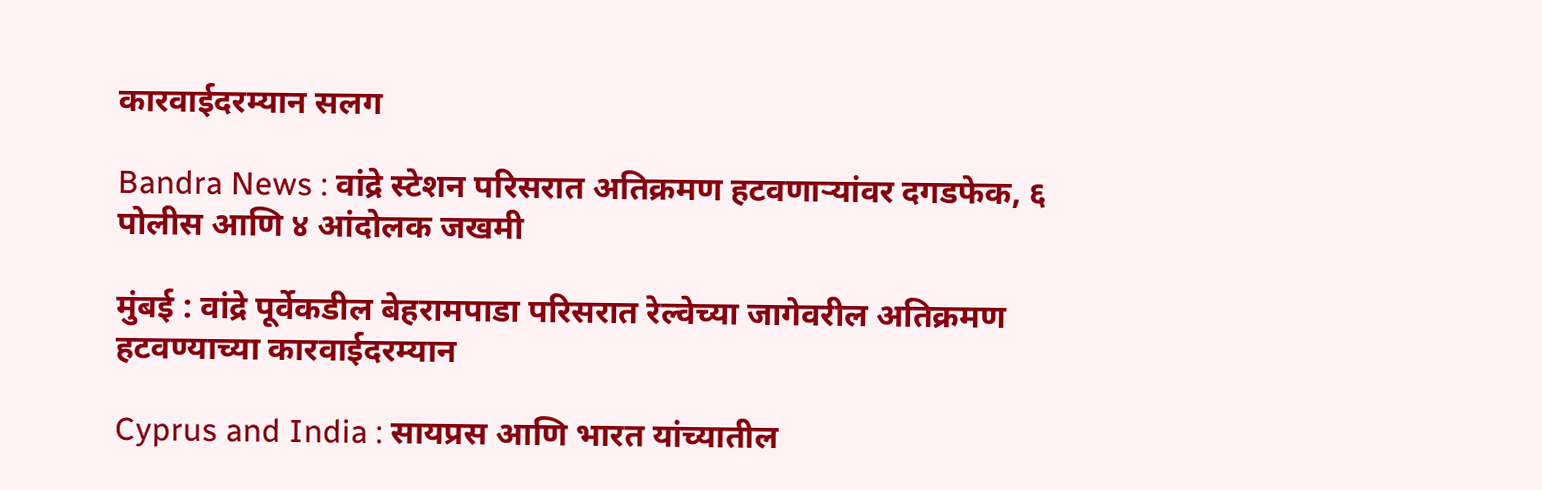कारवाईदरम्यान सलग

Bandra News : वांद्रे स्टेशन परिसरात अतिक्रमण हटवणाऱ्यांवर दगडफेक, ६ पोलीस आणि ४ आंदोलक जखमी

मुंबई : वांद्रे पूर्वेकडील बेहरामपाडा परिसरात रेल्वेच्या जागेवरील अतिक्रमण हटवण्याच्या कारवाईदरम्यान

Cyprus and India : सायप्रस आणि भारत यांच्यातील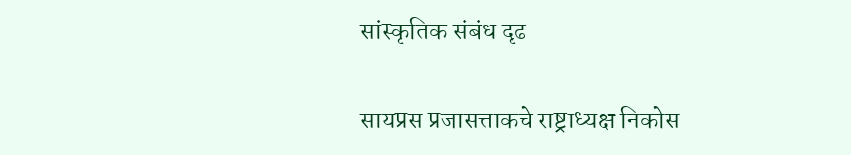सांस्कृतिक संबंध दृढ

सायप्रस प्रजासत्ताकचे राष्ट्राध्यक्ष निकोस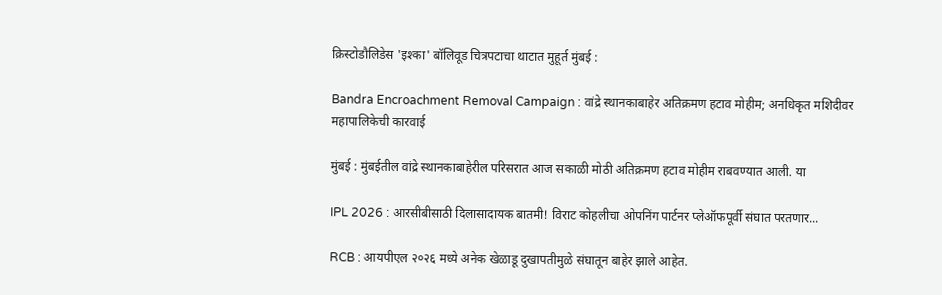क्रिस्टोडौलिडेस 'इश्का' बॉलिवूड चित्रपटाचा थाटात मुहूर्त मुंबई :

Bandra Encroachment Removal Campaign : वांद्रे स्थानकाबाहेर अतिक्रमण हटाव मोहीम; अनधिकृत मशिदीवर महापालिकेची कारवाई

मुंबई : मुंबईतील वांद्रे स्थानकाबाहेरील परिसरात आज सकाळी मोठी अतिक्रमण हटाव मोहीम राबवण्यात आली. या

IPL 2026 : आरसीबीसाठी दिलासादायक बातमी! विराट कोहलीचा ओपनिंग पार्टनर प्लेऑफपूर्वी संघात परतणार...

RCB : आयपीएल २०२६ मध्ये अनेक खेळाडू दुखापतीमुळे संघातून बाहेर झाले आहेत.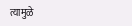त्यामुळे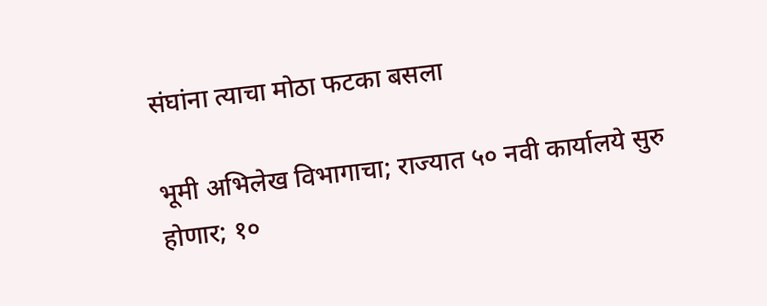संघांना त्याचा मोठा फटका बसला

भूमी अभिलेख विभागाचा; राज्यात ५० नवी कार्यालये सुरु होणार; १०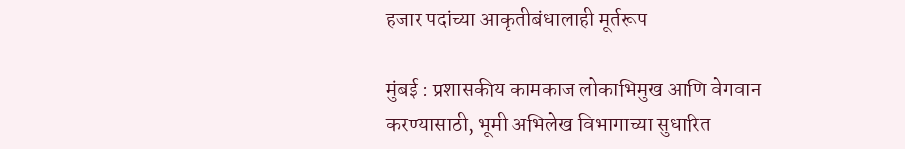हजार पदांच्या आकृतीबंधालाही मूर्तरूप

मुंबई : प्रशासकीय कामकाज लोकाभिमुख आणि वेगवान करण्यासाठी, भूमी अभिलेख विभागाच्या सुधारित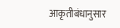आकृतीबंधानुसार